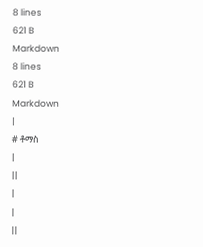8 lines
621 B
Markdown
8 lines
621 B
Markdown
|
# ቶማስ
|
||
|
|
||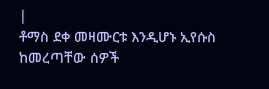|
ቶማስ ደቀ መዛሙርቱ እንዲሆኑ ኢየሱስ ከመረጣቸው ሰዎች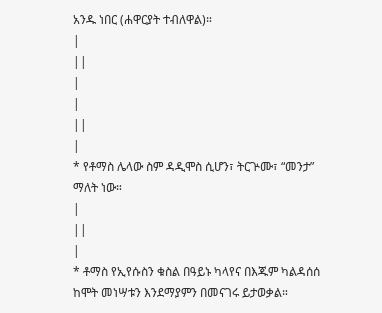አንዱ ነበር (ሐዋርያት ተብለዋል)።
|
||
|
|
||
|
* የቶማስ ሌላው ስም ዳዲሞስ ሲሆን፣ ትርጕሙ፣ “መንታ” ማለት ነው።
|
||
|
* ቶማስ የኢየሱስን ቁስል በዓይኑ ካላየና በእጁም ካልዳሰሰ ከሞት መነሣቱን እንደማያምን በመናገሩ ይታወቃል።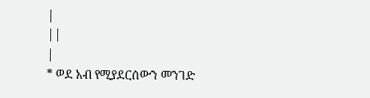|
||
|
* ወደ አብ የሚያደርሰውን መንገድ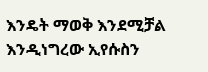እንዴት ማወቅ እንደሚቻል እንዲነግረው ኢየሱስን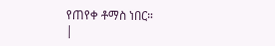የጠየቀ ቶማስ ነበር።
|